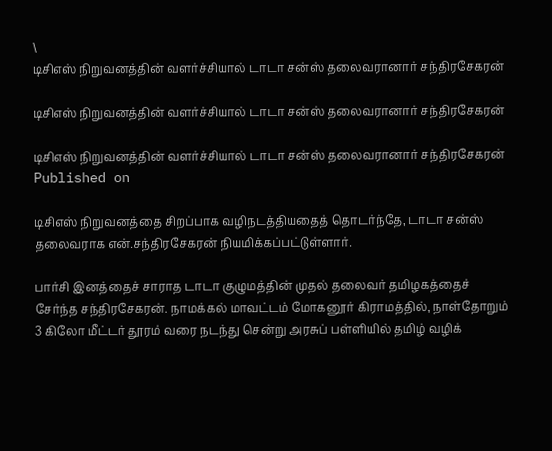\
டிசிஎஸ் நிறுவனத்தின் வளர்ச்சியால் டாடா சன்ஸ் தலைவரானார் சந்திரசேகரன்

டிசிஎஸ் நிறுவனத்தின் வளர்ச்சியால் டாடா சன்ஸ் தலைவரானார் சந்திரசேகரன்

டிசிஎஸ் நிறுவனத்தின் வளர்ச்சியால் டாடா சன்ஸ் தலைவரானார் சந்திரசேகரன்
Published on

டிசிஎஸ் நிறுவன‌த்தை சிறப்பாக வழிநடத்தியதைத் தொடர்ந்தே, டாடா சன்ஸ் தலைவராக என்.சந்திரசேகரன் நியமிக்கப்பட்டுள்ளார்.

பார்சி இனத்தைச் சாராத டாடா குழுமத்தின் முதல் தலைவர் தமிழகத்தைச் சேர்ந்த சந்திரசேகரன். நாமக்கல் மாவட்‌டம் மோகனூர் கிராமத்தில், நாள்தோறும் 3 கிலோ மீட்டர் தூ‌ரம் வரை நடந்து சென்று அரசுப் பள்ளியில் தமிழ் வழிக்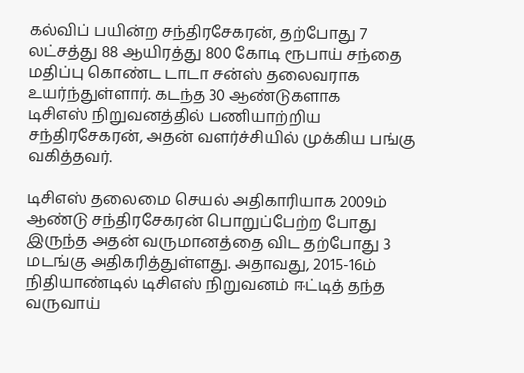கல்விப் பயின்ற சந்திரசேகரன், தற்போது 7 லட்சத்து 88 ஆயிரத்து 800 கோடி ரூபாய் சந்தை மதிப்பு கொண்ட டாடா சன்ஸ் தலைவராக உயர்ந்துள்ளார். கடந்த 30 ஆண்டுகளாக டிசிஎஸ் ‌நிறுவனத்தில் பணியாற்றிய சந்திரசேகரன், அதன் வளர்ச்சியில் முக்கிய பங்கு வகித்தவர்.

டிசிஎஸ் தலைமை செயல் அதிகாரியாக 2009ம் ஆண்டு சந்திரசேகரன் பொறுப்பேற்ற போது இருந்த அதன் வருமானத்தை விட தற்போது 3 மடங்கு அதிகரித்துள்ளது. அதாவது, 2015-16ம் நிதியாண்டில் டிசிஎஸ் நிறுவனம் ஈட்டித் தந்த வருவாய்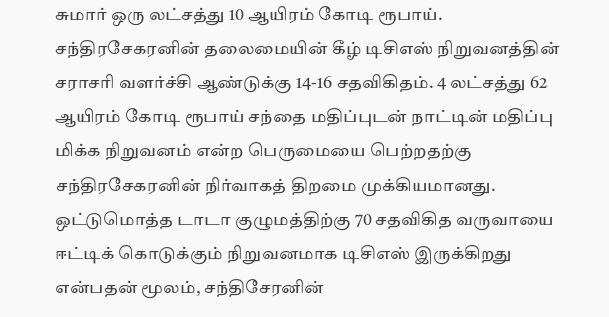சுமார் ஒரு லட்சத்து 10 ஆயிரம் கோடி ரூபாய். சந்திரசேகரனின் தலைமையின் கீழ் டிசிஎஸ் நிறுவனத்தின் சரா‌சரி வளர்ச்சி ஆண்டுக்கு 14-16 சதவிகிதம். 4 லட்சத்து 62 ஆயிரம் கோடி ரூபாய் சந்தை மதிப்புடன் நாட்டின் மதிப்பு மிக்க நிறுவனம் என்ற பெருமையை பெற்றதற்கு சந்திரசேகரனின் நிர்வாகத் திறமை முக்கியமானது. ஒட்டுமொத்த டாடா குழுமத்திற்கு 70 சதவிகித வருவாயை ஈட்டிக் கொடுக்கும் நிறுவனமாக டிசிஎஸ் இருக்கிறது என்பதன் மூலம், சந்திசேரனின்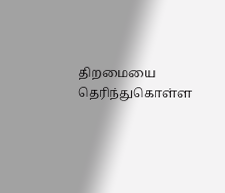திறமையை தெரிந்துகொள்ள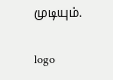முடியும்.

logo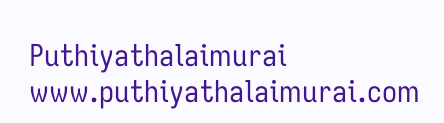Puthiyathalaimurai
www.puthiyathalaimurai.com